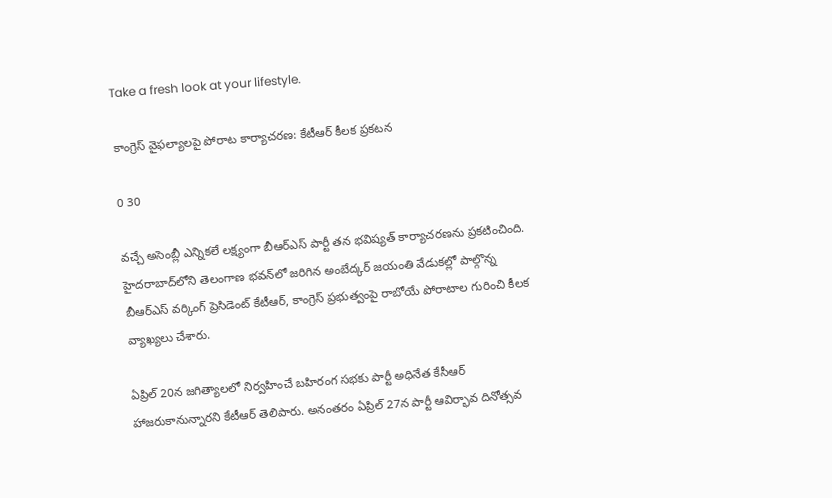Take a fresh look at your lifestyle.

కాంగ్రెస్ వైఫల్యాలపై పోరాట కార్యాచరణ: కేటీఆర్ కీలక ప్రకటన

0 30

వచ్చే అసెంబ్లీ ఎన్నికలే లక్ష్యంగా బీఆర్ఎస్ పార్టీ తన భవిష్యత్ కార్యాచరణను ప్రకటించింది. హైదరాబాద్‌లోని తెలంగాణ భవన్‌లో జరిగిన అంబేద్కర్ జయంతి వేడుకల్లో పాల్గొన్న బీఆర్ఎస్ వర్కింగ్ ప్రెసిడెంట్ కేటీఆర్, కాంగ్రెస్ ప్రభుత్వంపై రాబోయే పోరాటాల గురించి కీలక వ్యాఖ్యలు చేశారు.

ఏప్రిల్ 20న జగిత్యాలలో నిర్వహించే బహిరంగ సభకు పార్టీ అధినేత కేసీఆర్ హాజరుకానున్నారని కేటీఆర్ తెలిపారు. అనంతరం ఏప్రిల్ 27న పార్టీ ఆవిర్భావ దినోత్సవ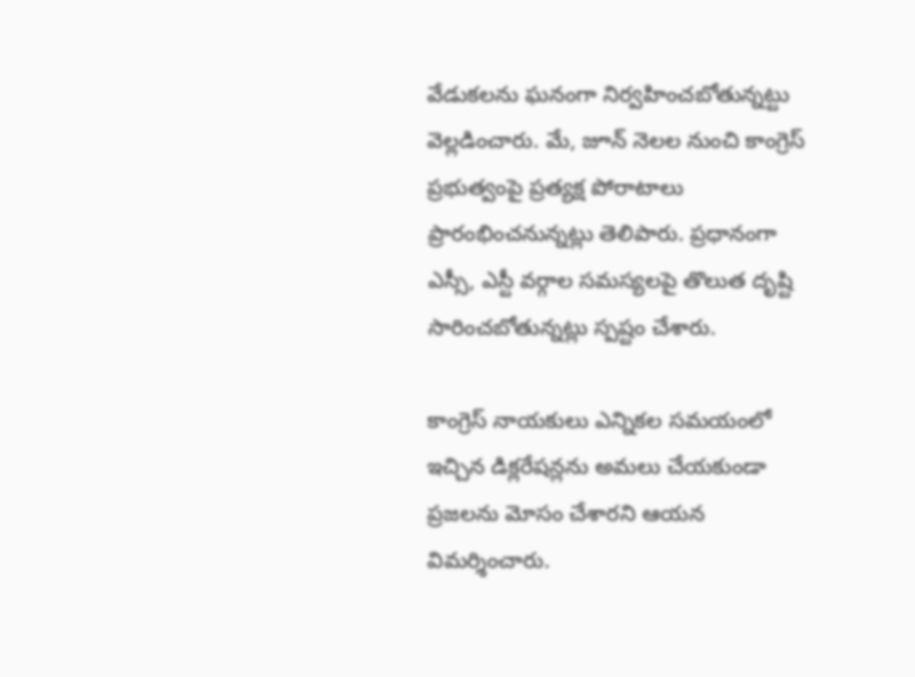వేడుకలను ఘనంగా నిర్వహించబోతున్నట్టు వెల్లడించారు. మే, జూన్ నెలల నుంచి కాంగ్రెస్ ప్రభుత్వంపై ప్రత్యక్ష పోరాటాలు ప్రారంభించనున్నట్లు తెలిపారు. ప్రధానంగా ఎస్సీ, ఎస్టీ వర్గాల సమస్యలపై తొలుత దృష్టి సారించబోతున్నట్లు స్పష్టం చేశారు.

కాంగ్రెస్ నాయకులు ఎన్నికల సమయంలో ఇచ్చిన డిక్లరేషన్లను అమలు చేయకుండా ప్రజలను మోసం చేశారని ఆయన విమర్శించారు.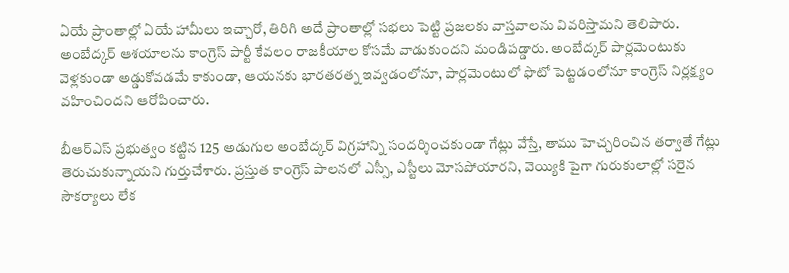ఏయే ప్రాంతాల్లో ఏయే హామీలు ఇచ్చారో, తిరిగి అదే ప్రాంతాల్లో సభలు పెట్టి ప్రజలకు వాస్తవాలను వివరిస్తామని తెలిపారు. అంబేద్కర్ ఆశయాలను కాంగ్రెస్ పార్టీ కేవలం రాజకీయాల కోసమే వాడుకుందని మండిపడ్డారు. అంబేద్కర్ పార్లమెంటుకు వెళ్లకుండా అడ్డుకోవడమే కాకుండా, ఆయనకు భారతరత్న ఇవ్వడంలోనూ, పార్లమెంటులో ఫొటో పెట్టడంలోనూ కాంగ్రెస్ నిర్లక్ష్యం వహించిందని ఆరోపించారు.

బీఆర్ఎస్ ప్రభుత్వం కట్టిన 125 అడుగుల అంబేద్కర్ విగ్రహాన్ని సందర్శించకుండా గేట్లు వేస్తే, తాము హెచ్చరించిన తర్వాతే గేట్లు తెరుచుకున్నాయని గుర్తుచేశారు. ప్రస్తుత కాంగ్రెస్ పాలనలో ఎస్సీ, ఎస్టీలు మోసపోయారని, వెయ్యికి పైగా గురుకులాల్లో సరైన సౌకర్యాలు లేక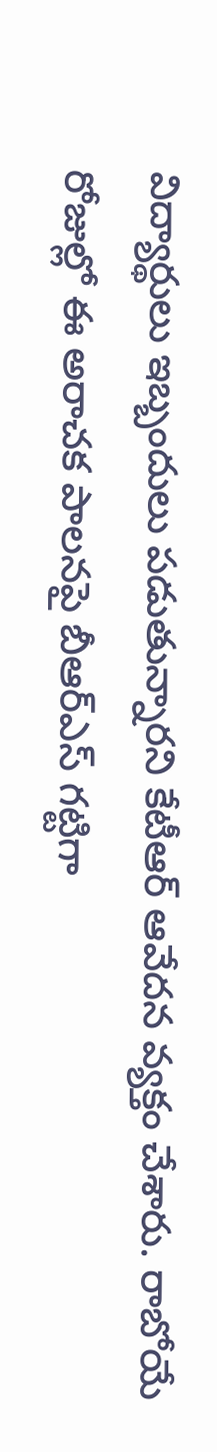విద్యార్థులు ఇబ్బందులు పడుతున్నారని కేటీఆర్ ఆవేదన వ్యక్తం చేశారు. రాబోయే రోజుల్లో ఈ అరాచక పాలనపై బీఆర్ఎస్ గట్టిగా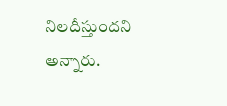నిలదీస్తుందని అన్నారు.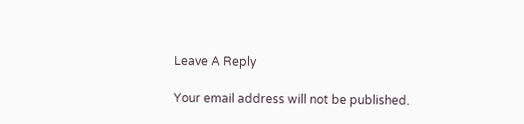Leave A Reply

Your email address will not be published.